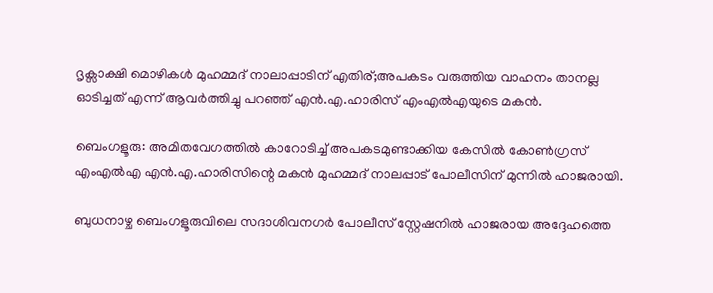ദൃക്സാക്ഷി മൊഴികൾ മുഹമ്മദ് നാലാപ്പാടിന് എതിര്;അപകടം വരുത്തിയ വാഹനം താനല്ല ഓടിച്ചത് എന്ന് ആവർത്തിച്ചു പറഞ്ഞ് എൻ.എ.ഹാരിസ് എംഎൽഎയുടെ മകൻ.

ബെംഗളൂരു: അമിതവേഗത്തിൽ കാറോടിച്ച് അപകടമുണ്ടാക്കിയ കേസിൽ കോൺഗ്രസ് എംഎൽഎ എൻ.എ.ഹാരിസിന്റെ മകൻ മുഹമ്മദ് നാലപ്പാട് പോലീസിന് മുന്നിൽ ഹാജരായി.

ബുധനാഴ്ച ബെംഗളൂരുവിലെ സദാശിവനഗർ പോലീസ് സ്റ്റേഷനിൽ ഹാജരായ അദ്ദേഹത്തെ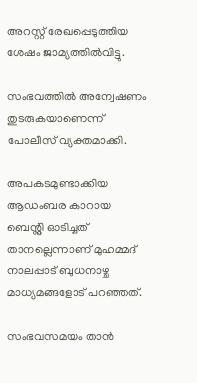അറസ്റ്റ് രേഖപ്പെടുത്തിയ ശേഷം ജാമ്യത്തിൽവിട്ടു.

സംഭവത്തിൽ അന്വേഷണം തുടരുകയാണെന്ന് പോലീസ് വ്യക്തമാക്കി.

അപകടമുണ്ടാക്കിയ ആഡംബര കാറായ ബെന്റ്ലി ഓടിച്ചത് താനല്ലെന്നാണ് മുഹമ്മദ് നാലപ്പാട് ബുധനാഴ്ച മാധ്യമങ്ങളോട് പറഞ്ഞത്.

സംഭവസമയം താൻ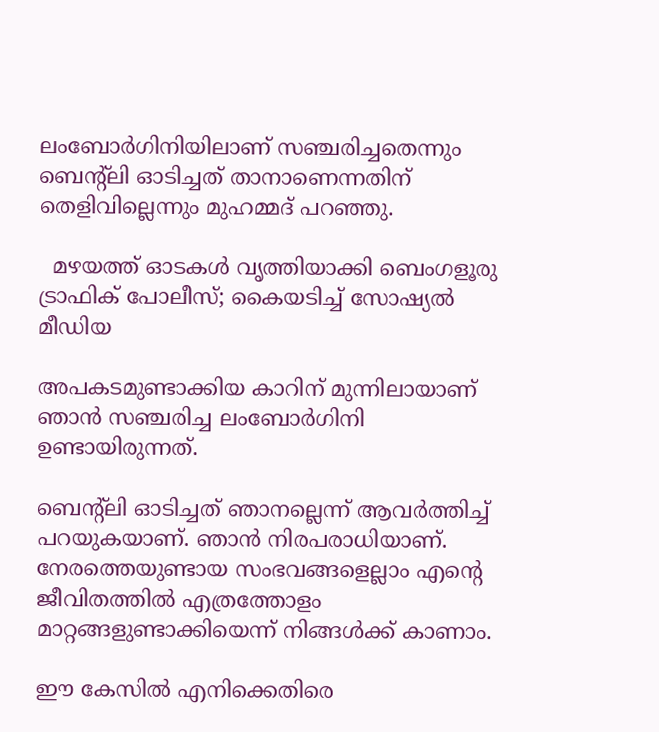ലംബോർഗിനിയിലാണ് സഞ്ചരിച്ചതെന്നും ബെന്റ്ലി ഓടിച്ചത് താനാണെന്നതിന് തെളിവില്ലെന്നും മുഹമ്മദ് പറഞ്ഞു.

  മഴയത്ത് ഓടകൾ വൃത്തിയാക്കി ബെംഗളൂരു ട്രാഫിക് പോലീസ്; കൈയടിച്ച് സോഷ്യൽ മീഡിയ

അപകടമുണ്ടാക്കിയ കാറിന് മുന്നിലായാണ് ഞാൻ സഞ്ചരിച്ച ലംബോർഗിനി ഉണ്ടായിരുന്നത്.

ബെന്റ്ലി ഓടിച്ചത് ഞാനല്ലെന്ന് ആവർത്തിച്ച് പറയുകയാണ്. ഞാൻ നിരപരാധിയാണ്. നേരത്തെയുണ്ടായ സംഭവങ്ങളെല്ലാം എന്റെ ജീവിതത്തിൽ എത്രത്തോളം മാറ്റങ്ങളുണ്ടാക്കിയെന്ന് നിങ്ങൾക്ക് കാണാം.

ഈ കേസിൽ എനിക്കെതിരെ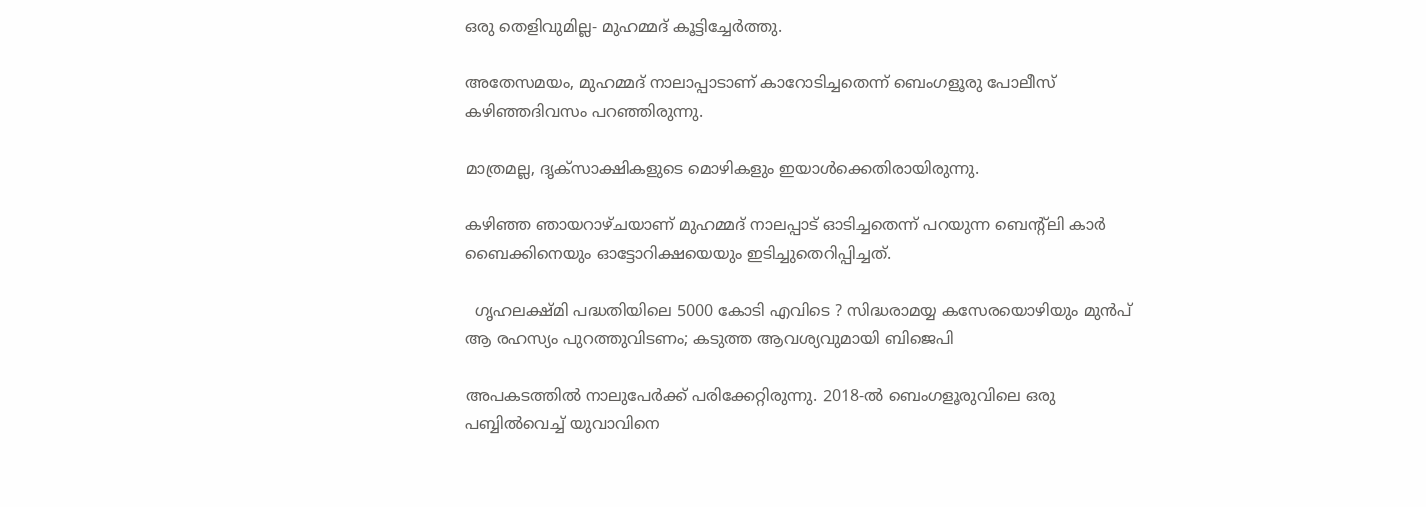ഒരു തെളിവുമില്ല- മുഹമ്മദ് കൂട്ടിച്ചേർത്തു.

അതേസമയം, മുഹമ്മദ് നാലാപ്പാടാണ് കാറോടിച്ചതെന്ന് ബെംഗളൂരു പോലീസ് കഴിഞ്ഞദിവസം പറഞ്ഞിരുന്നു.

മാത്രമല്ല, ദൃക്സാക്ഷികളുടെ മൊഴികളും ഇയാൾക്കെതിരായിരുന്നു.

കഴിഞ്ഞ ഞായറാഴ്ചയാണ് മുഹമ്മദ് നാലപ്പാട് ഓടിച്ചതെന്ന് പറയുന്ന ബെന്റ്ലി കാർ ബൈക്കിനെയും ഓട്ടോറിക്ഷയെയും ഇടിച്ചുതെറിപ്പിച്ചത്.

  ഗൃഹലക്ഷ്മി പദ്ധതിയിലെ 5000 കോടി എവിടെ ? സിദ്ധരാമയ്യ കസേരയൊഴിയും മുൻപ് ആ രഹസ്യം പുറത്തുവിടണം; കടുത്ത ആവശ്യവുമായി ബിജെപി

അപകടത്തിൽ നാലുപേർക്ക് പരിക്കേറ്റിരുന്നു. 2018-ൽ ബെംഗളൂരുവിലെ ഒരു പബ്ബിൽവെച്ച് യുവാവിനെ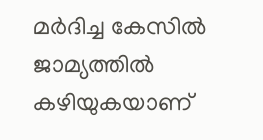മർദിച്ച കേസിൽ ജാമ്യത്തിൽ കഴിയുകയാണ്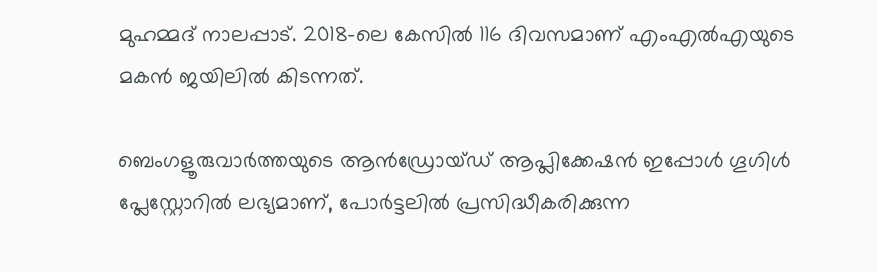മുഹമ്മദ് നാലപ്പാട്. 2018-ലെ കേസിൽ 116 ദിവസമാണ് എംഎൽഎയുടെ മകൻ ജയിലിൽ കിടന്നത്.

ബെംഗളൂരുവാർത്തയുടെ ആൻഡ്രോയ്ഡ് ആപ്ലിക്കേഷൻ ഇപ്പോൾ ഗൂഗിൾ പ്ലേസ്റ്റോറിൽ ലഭ്യമാണ്, പോർട്ടലിൽ പ്രസിദ്ധീകരിക്കുന്ന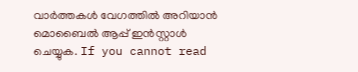വാർത്തകൾ വേഗത്തിൽ അറിയാൻ മൊബൈൽ ആപ്പ് ഇൻസ്റ്റാൾ ചെയ്യുക. If you cannot read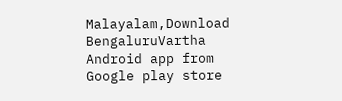Malayalam,Download BengaluruVartha Android app from Google play store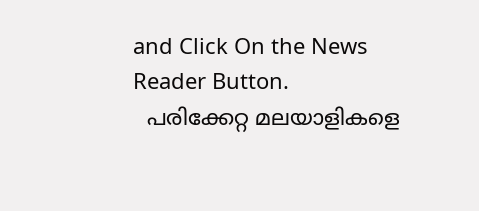and Click On the News Reader Button.
  പരിക്കേറ്റ മലയാളികളെ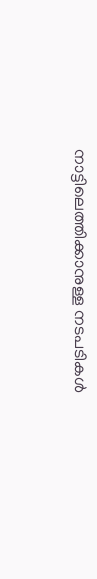നാട്ടിലെത്തിക്കാനുള്ള നടപടികൾ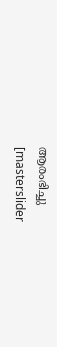ആരംഭിച്ചു
[masterslider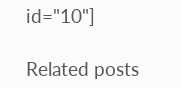id="10"]

Related posts